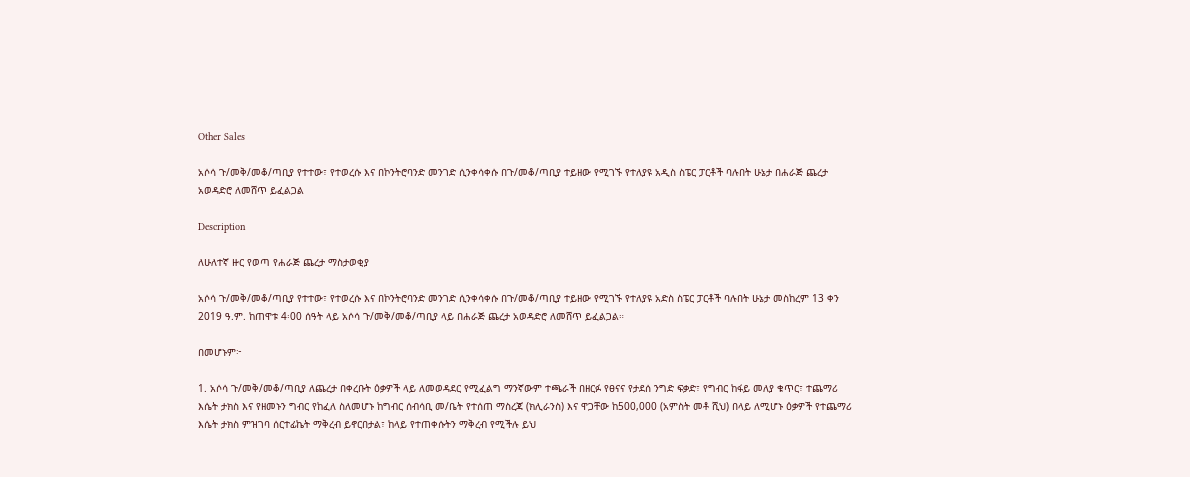Other Sales

አሶሳ ጉ/መቅ/መቆ/ጣቢያ የተተው፣ የተወረሱ እና በኮንትሮባንድ መንገድ ሲንቀሳቀሱ በጉ/መቆ/ጣቢያ ተይዘው የሚገኙ የተለያዩ አዲስ ስፔር ፓርቶች ባሉበት ሁኔታ በሐራጅ ጨረታ አወዳድሮ ለመሸጥ ይፈልጋል

Description

ለሁለተኛ ዙር የወጣ የሐራጅ ጨረታ ማስታወቂያ

አሶሳ ጉ/መቅ/መቆ/ጣቢያ የተተው፣ የተወረሱ እና በኮንትሮባንድ መንገድ ሲንቀሳቀሱ በጉ/መቆ/ጣቢያ ተይዘው የሚገኙ የተለያዩ አድስ ስፔር ፓርቶች ባሉበት ሁኔታ መስከረም 13 ቀን 2019 ዓ.ም. ከጠዋቱ 4፡00 ሰዓት ላይ አሶሳ ጉ/መቅ/መቆ/ጣቢያ ላይ በሐራጅ ጨረታ አወዳድሮ ለመሸጥ ይፈልጋል።

በመሆኑም፦

1. አሶሳ ጉ/መቅ/መቆ/ጣቢያ ለጨረታ በቀረቡት ዕቃዎች ላይ ለመወዳደር የሚፈልግ ማንኛውም ተጫራች በዘርፉ የፀናና የታደሰ ንግድ ፍቃድ፣ የግብር ከፋይ መለያ ቁጥር፣ ተጨማሪ እሴት ታክስ እና የዘመኑን ግብር የከፈለ ስለመሆኑ ከግብር ሰብሳቢ መ/ቤት የተሰጠ ማስረጃ (ክሊራንስ) እና ዋጋቸው ከ500,000 (አምስት መቶ ሺህ) በላይ ለሚሆኑ ዕቃዎች የተጨማሪ እሴት ታክስ ምዝገባ ሰርተፊኬት ማቅረብ ይኖርበታል፣ ከላይ የተጠቀሱትን ማቅረብ የሚችሉ ይህ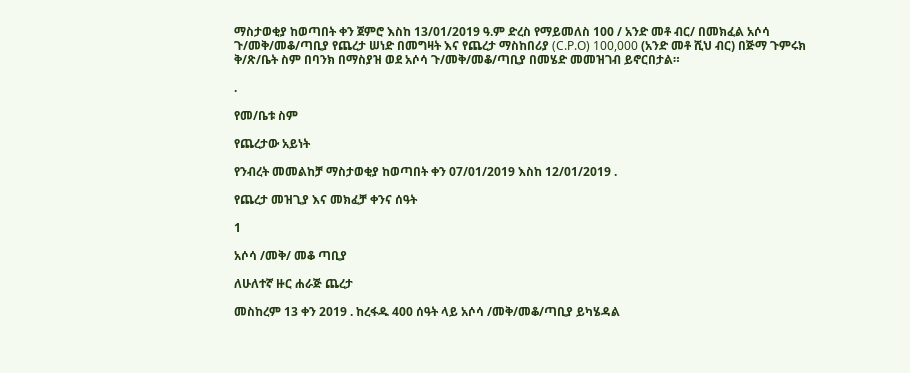ማስታወቂያ ከወጣበት ቀን ጀምሮ እስከ 13/01/2019 ዓ.ም ድረስ የማይመለስ 100 / አንድ መቶ ብር/ በመክፈል አሶሳ ጉ/መቅ/መቆ/ጣቢያ የጨረታ ሠነድ በመግዛት እና የጨረታ ማስከበሪያ (C.P.O) 100,000 (አንድ መቶ ሺህ ብር) በጅማ ጉምሩክ ቅ/ጽ/ቤት ስም በባንክ በማስያዝ ወደ አሶሳ ጉ/መቅ/መቆ/ጣቢያ በመሄድ መመዝገብ ይኖርበታል።

.

የመ/ቤቱ ስም

የጨረታው አይነት

የንብረት መመልከቻ ማስታወቂያ ከወጣበት ቀን 07/01/2019 እስከ 12/01/2019 .

የጨረታ መዝጊያ እና መክፈቻ ቀንና ሰዓት

1

አሶሳ /መቅ/ መቆ ጣቢያ

ለሁለተኛ ዙር ሐራጅ ጨረታ

መስከረም 13 ቀን 2019 . ከረፋዱ 400 ሰዓት ላይ አሶሳ /መቅ/መቆ/ጣቢያ ይካሄዳል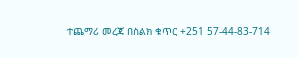ተጨማሪ መረጃ በስልክ ቁጥር +251 57-44-83-714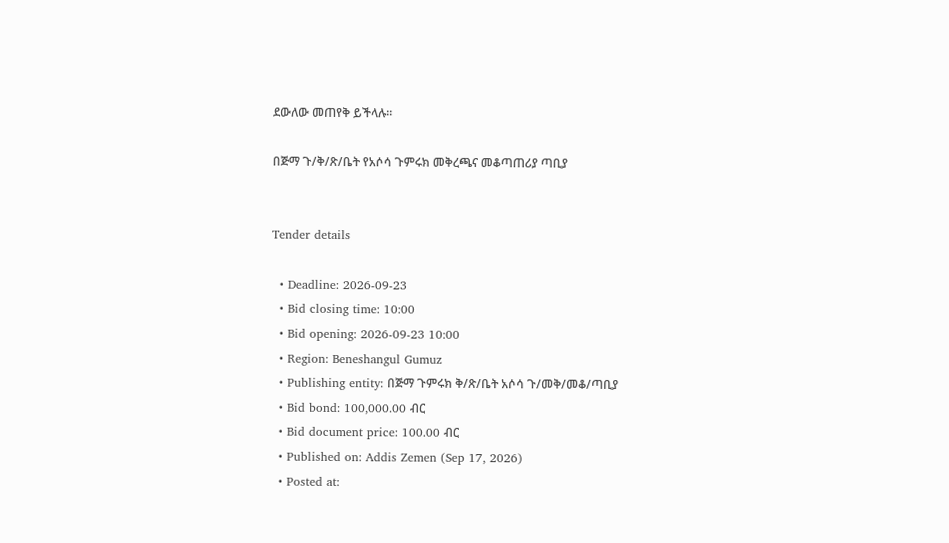ደውለው መጠየቅ ይችላሉ።

በጅማ ጉ/ቅ/ጽ/ቤት የአሶሳ ጉምሩክ መቅረጫና መቆጣጠሪያ ጣቢያ


Tender details

  • Deadline: 2026-09-23
  • Bid closing time: 10:00
  • Bid opening: 2026-09-23 10:00
  • Region: Beneshangul Gumuz
  • Publishing entity: በጅማ ጉምሩክ ቅ/ጽ/ቤት አሶሳ ጉ/መቅ/መቆ/ጣቢያ
  • Bid bond: 100,000.00 ብር
  • Bid document price: 100.00 ብር
  • Published on: Addis Zemen (Sep 17, 2026)
  • Posted at: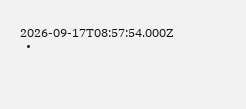2026-09-17T08:57:54.000Z
  •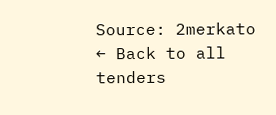Source: 2merkato
← Back to all tenders